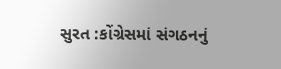સુરત :કોંગ્રેસમાં સંગઠનનું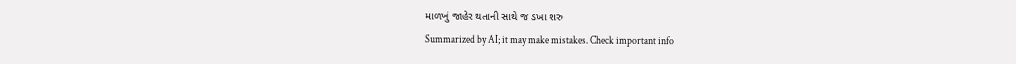માળખું જાહેર થતાની સાથે જ ડખા શરુ
Summarized by AI; it may make mistakes. Check important info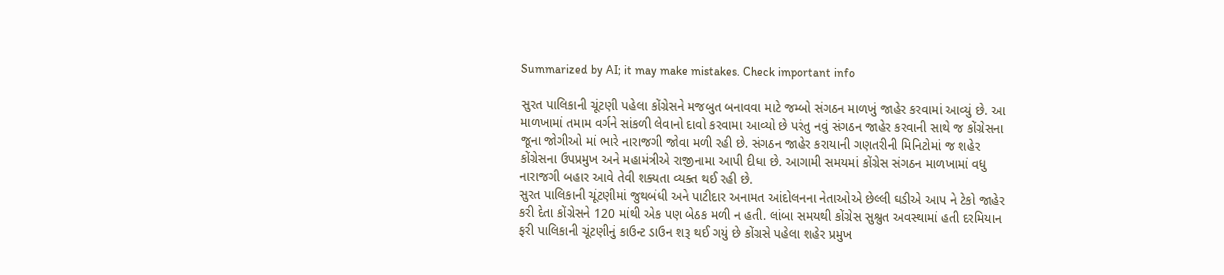Summarized by AI; it may make mistakes. Check important info

સુરત પાલિકાની ચૂંટણી પહેલા કોંગ્રેસને મજબુત બનાવવા માટે જમ્બો સંગઠન માળખું જાહેર કરવામાં આવ્યું છે. આ માળખામાં તમામ વર્ગને સાંકળી લેવાનો દાવો કરવામા આવ્યો છે પરંતુ નવું સંગઠન જાહેર કરવાની સાથે જ કોંગ્રેસના જૂના જોગીઓ માં ભારે નારાજગી જોવા મળી રહી છે. સંગઠન જાહેર કરાયાની ગણતરીની મિનિટોમાં જ શહેર કોંગ્રેસના ઉપપ્રમુખ અને મહામંત્રીએ રાજીનામા આપી દીધા છે. આગામી સમયમાં કોંગ્રેસ સંગઠન માળખામાં વધુ નારાજગી બહાર આવે તેવી શક્યતા વ્યક્ત થઈ રહી છે.
સુરત પાલિકાની ચૂંટણીમાં જુથબંધી અને પાટીદાર અનામત આંદોલનના નેતાઓએ છેલ્લી ઘડીએ આપ ને ટેકો જાહેર કરી દેતા કોંગ્રેસને 120 માંથી એક પણ બેઠક મળી ન હતી. લાંબા સમયથી કોંગ્રેસ સુશ્રુત અવસ્થામાં હતી દરમિયાન ફરી પાલિકાની ચૂંટણીનું કાઉન્ટ ડાઉન શરૂ થઈ ગયું છે કોંગ્રસે પહેલા શહેર પ્રમુખ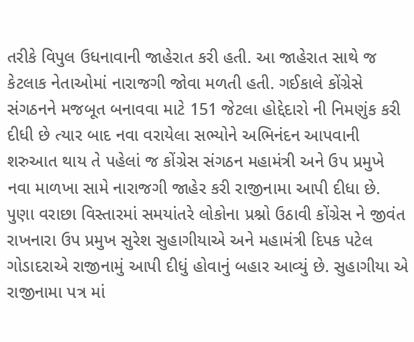તરીકે વિપુલ ઉધનાવાની જાહેરાત કરી હતી. આ જાહેરાત સાથે જ કેટલાક નેતાઓમાં નારાજગી જોવા મળતી હતી. ગઈકાલે કોંગ્રેસે સંગઠનને મજબૂત બનાવવા માટે 151 જેટલા હોદ્દેદારો ની નિમણુંક કરી દીધી છે ત્યાર બાદ નવા વરાયેલા સભ્યોને અભિનંદન આપવાની શરુઆત થાય તે પહેલાં જ કોંગ્રેસ સંગઠન મહામંત્રી અને ઉપ પ્રમુખે નવા માળખા સામે નારાજગી જાહેર કરી રાજીનામા આપી દીધા છે.
પુણા વરાછા વિસ્તારમાં સમયાંતરે લોકોના પ્રશ્નો ઉઠાવી કોંગ્રેસ ને જીવંત રાખનારા ઉપ પ્રમુખ સુરેશ સુહાગીયાએ અને મહામંત્રી દિપક પટેલ ગોડાદરાએ રાજીનામું આપી દીધું હોવાનું બહાર આવ્યું છે. સુહાગીયા એ રાજીનામા પત્ર માં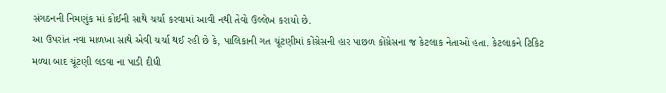સંગઠનની નિમણુંક માં કોઈની સાથે ચર્ચા કરવામાં આવી નથી તેવો ઉલ્લેખ કરાયો છે.
આ ઉપરાંત નવા માળખા સાથે એવી ચર્ચા થઈ રહી છે કે, પાલિકાની ગત ચૂંટણીમાં કોંગ્રેસની હાર પાછળ કોંગ્રેસના જ કેટલાક નેતાઓ હતા. કેટલાકને ટિકિટ મળ્યા બાદ ચૂંટણી લડવા ના પાડી દીધી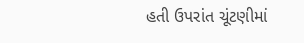હતી ઉપરાંત ચૂંટણીમાં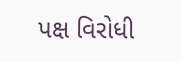પક્ષ વિરોધી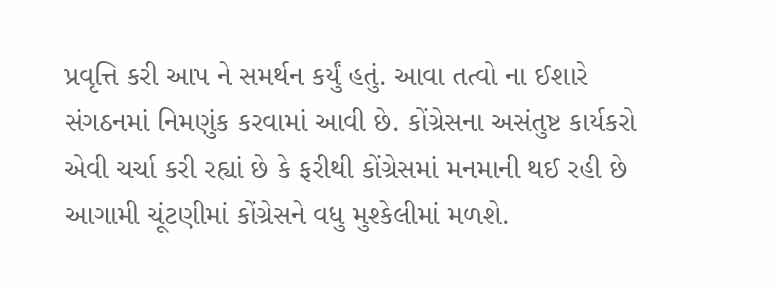પ્રવૃત્તિ કરી આપ ને સમર્થન કર્યું હતું. આવા તત્વો ના ઈશારે સંગઠનમાં નિમણુંક કરવામાં આવી છે. કોંગ્રેસના અસંતુષ્ટ કાર્યકરો એવી ચર્ચા કરી રહ્યાં છે કે ફરીથી કોંગ્રેસમાં મનમાની થઈ રહી છે આગામી ચૂંટણીમાં કોંગ્રેસને વધુ મુશ્કેલીમાં મળશે.